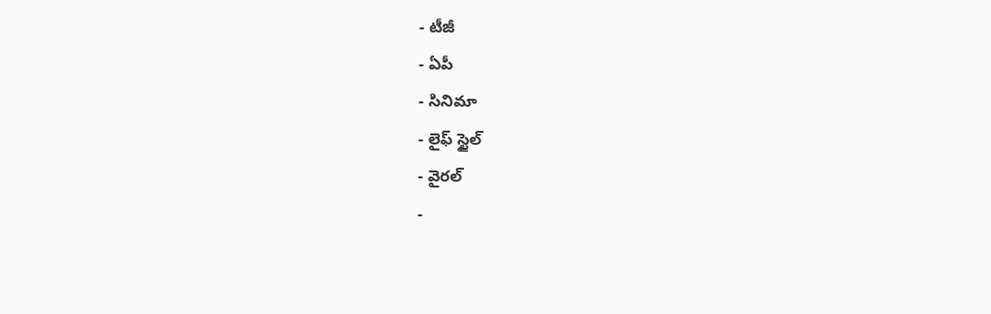- టీజీ
- ఏపీ
- సినిమా
- లైఫ్ స్టైల్
- వైరల్
-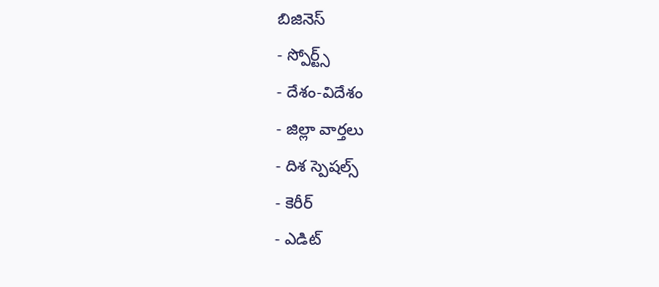బిజినెస్
- స్పోర్ట్స్
- దేశం-విదేశం
- జిల్లా వార్తలు
- దిశ స్పెషల్స్
- కెరీర్
- ఎడిట్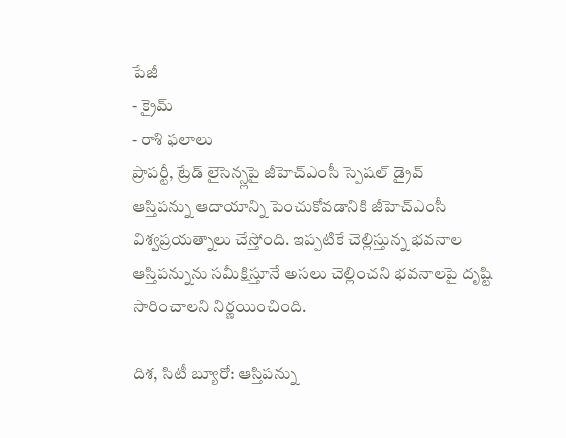పేజీ
- క్రైమ్
- రాశి ఫలాలు
ప్రాపర్టీ, ట్రేడ్ లైసెన్స్లపై జీహెచ్ఎంసీ స్పెషల్ డ్రైవ్
ఆస్తిపన్ను ఆదాయాన్ని పెంచుకోవడానికి జీహెచ్ఎంసీ విశ్వప్రయత్నాలు చేస్తోంది. ఇప్పటికే చెల్లిస్తున్న భవనాల ఆస్తిపన్నును సమీక్షిస్తూనే అసలు చెల్లించని భవనాలపై దృష్టి సారించాలని నిర్ణయించింది.

దిశ, సిటీ బ్యూరో: ఆస్తిపన్ను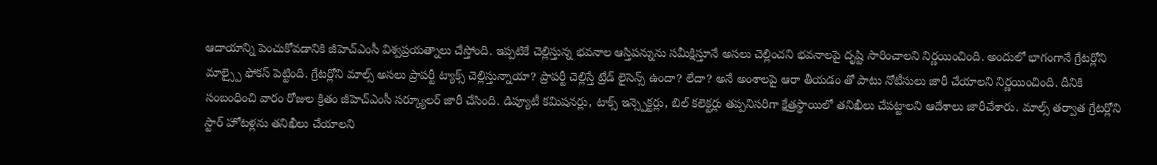ఆదాయాన్ని పెంచుకోవడానికి జీహెచ్ఎంసీ విశ్వప్రయత్నాలు చేస్తోంది. ఇప్పటికే చెల్లిస్తున్న భవనాల ఆస్తిపన్నును సమీక్షిస్తూనే అసలు చెల్లించని భవనాలపై దృష్టి సారించాలని నిర్ణయించింది. అందులో భాగంగానే గ్రేటర్లోని మాల్స్పై ఫోకస్ పెట్టింది. గ్రేటర్లోని మాల్స్ అసలు ప్రాపర్టీ ట్యాక్స్ చెల్లిస్తున్నాయా? ప్రాపర్టీ చెల్లిస్తే ట్రేడ్ లైసెన్స్ ఉందా? లేదా? అనే అంశాలపై ఆరా తీయడం తో పాటు నోటీసులు జారీ చేయాలని నిర్ణయించింది. దీనికి సంబంధించి వారం రోజుల క్రితం జీహెచ్ఎంసీ సర్క్యూలర్ జారీ చేసింది. డిప్యూటీ కమిషనర్లు, టాక్స్ ఇన్స్పెక్టర్లు, బిల్ కలెక్టర్లు తప్పనిసరిగా క్షేత్రస్థాయిలో తనిఖీలు చేపట్టాలని ఆదేశాలు జారీచేశారు. మాల్స్ తర్వాత గ్రేటర్లోని స్టార్ హోటళ్లను తనిఖీలు చేయాలని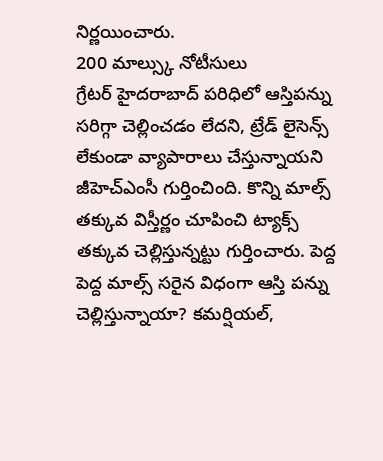నిర్ణయించారు.
200 మాల్స్కు నోటీసులు
గ్రేటర్ హైదరాబాద్ పరిధిలో ఆస్తిపన్ను సరిగ్గా చెల్లించడం లేదని, ట్రేడ్ లైసెన్స్ లేకుండా వ్యాపారాలు చేస్తున్నాయని జీహెచ్ఎంసీ గుర్తించింది. కొన్ని మాల్స్ తక్కువ విస్తీర్ణం చూపించి ట్యాక్స్ తక్కువ చెల్లిస్తున్నట్టు గుర్తించారు. పెద్ద పెద్ద మాల్స్ సరైన విధంగా ఆస్తి పన్ను చెల్లిస్తున్నాయా? కమర్షియల్,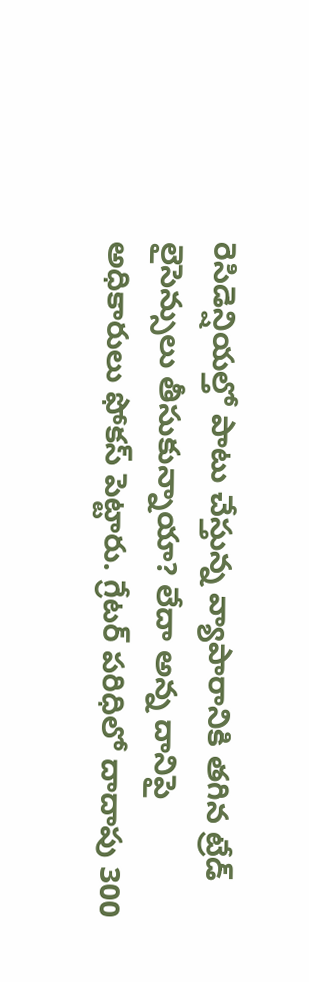రెసిడెన్షియల్తో పాటు చేస్తున్న వ్యాపారానికి తగిన ట్రేడ్ లైసెన్సులు తీసుకున్నాయా? లేదా అన్న దానిపై అధికారులు ఫోకస్ పెట్టారు. గ్రేటర్ పరిధిలో దాదాపు 300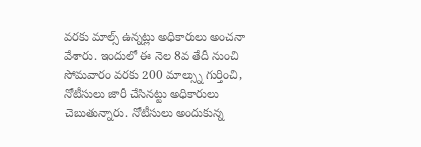వరకు మాల్స్ ఉన్నట్లు అధికారులు అంచనా వేశారు. ఇందులో ఈ నెల 8వ తేదీ నుంచి సోమవారం వరకు 200 మాల్స్ను గుర్తించి, నోటీసులు జారీ చేసినట్టు అధికారులు చెబుతున్నారు. నోటీసులు అందుకున్న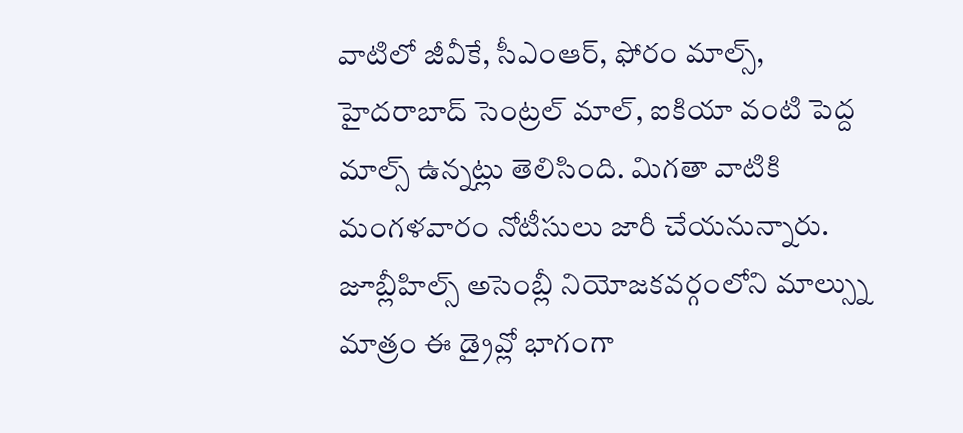వాటిలో జీవీకే, సీఎంఆర్, ఫోరం మాల్స్, హైదరాబాద్ సెంట్రల్ మాల్, ఐకియా వంటి పెద్ద మాల్స్ ఉన్నట్లు తెలిసింది. మిగతా వాటికి మంగళవారం నోటీసులు జారీ చేయనున్నారు. జూబ్లీహిల్స్ అసెంబ్లీ నియోజకవర్గంలోని మాల్స్ను మాత్రం ఈ డ్రైవ్లో భాగంగా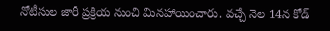నోటీసుల జారీ ప్రక్రియ నుంచి మినహాయించారు. వచ్చే నెల 14న కోడ్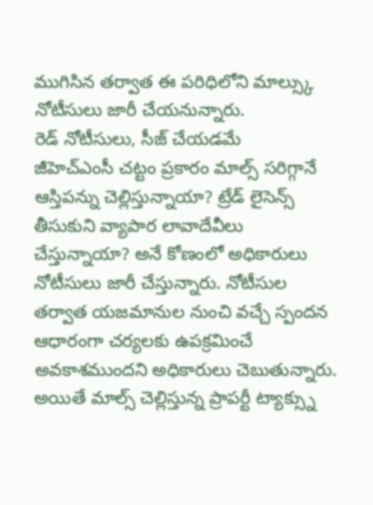ముగిసిన తర్వాత ఈ పరిధిలోని మాల్స్కు నోటీసులు జారీ చేయనున్నారు.
రెడ్ నోటీసులు, సీజ్ చేయడమే
జీహెచ్ఎంసీ చట్టం ప్రకారం మాల్స్ సరిగ్గానే ఆస్తిపన్ను చెల్లిస్తున్నాయా? ట్రేడ్ లైసెన్స్ తీసుకుని వ్యాపార లావాదేవీలు చేస్తున్నాయా? అనే కోణంలో అధికారులు నోటీసులు జారీ చేస్తున్నారు. నోటీసుల తర్వాత యజమానుల నుంచి వచ్చే స్పందన ఆధారంగా చర్యలకు ఉపక్రమించే అవకాశముందని అధికారులు చెబుతున్నారు. అయితే మాల్స్ చెల్లిస్తున్న ప్రాపర్టీ ట్యాక్స్ను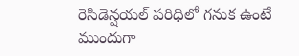రెసిడెన్షయల్ పరిధిలో గనుక ఉంటే ముందుగా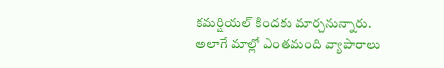కమర్షియల్ కిందకు మార్చనున్నారు. అలాగే మాల్లో ఎంతమంది వ్యాపారాలు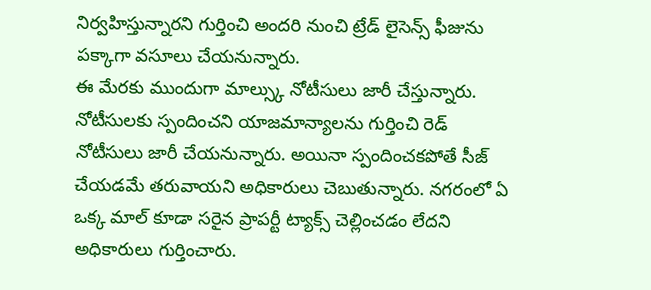నిర్వహిస్తున్నారని గుర్తించి అందరి నుంచి ట్రేడ్ లైసెన్స్ ఫీజును పక్కాగా వసూలు చేయనున్నారు.
ఈ మేరకు ముందుగా మాల్స్కు నోటీసులు జారీ చేస్తున్నారు. నోటీసులకు స్పందించని యాజమాన్యాలను గుర్తించి రెడ్ నోటీసులు జారీ చేయనున్నారు. అయినా స్పందించకపోతే సీజ్ చేయడమే తరువాయని అధికారులు చెబుతున్నారు. నగరంలో ఏ ఒక్క మాల్ కూడా సరైన ప్రాపర్టీ ట్యాక్స్ చెల్లించడం లేదని అధికారులు గుర్తించారు.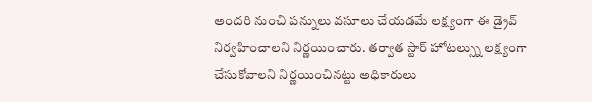అందరి నుంచి పన్నులు వసూలు చేయడమే లక్ష్యంగా ఈ డ్రైవ్ నిర్వహించాలని నిర్ణయించారు. తర్వాత స్టార్ హోటల్స్ను లక్ష్యంగా చేసుకోవాలని నిర్ణయించినట్టు అధికారులు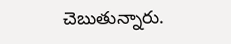చెబుతున్నారు.